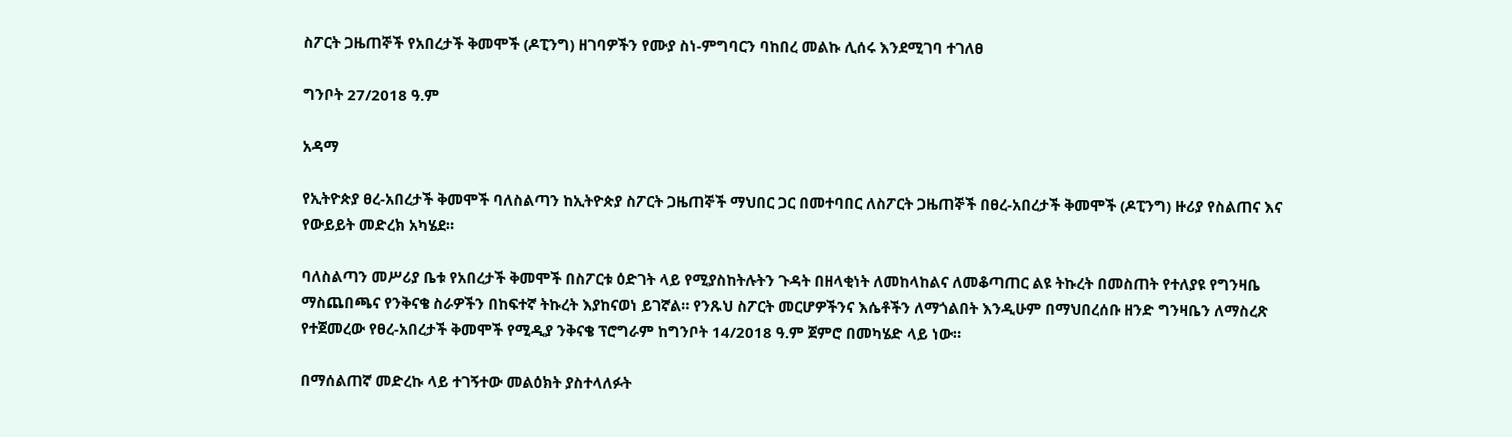ስፖርት ጋዜጠኞች የአበረታች ቅመሞች (ዶፒንግ) ዘገባዎችን የሙያ ስነ-ምግባርን ባከበረ መልኩ ሊሰሩ እንደሚገባ ተገለፀ

ግንቦት 27/2018 ዓ.ም

አዳማ

የኢትዮጵያ ፀረ-አበረታች ቅመሞች ባለስልጣን ከኢትዮጵያ ስፖርት ጋዜጠኞች ማህበር ጋር በመተባበር ለስፖርት ጋዜጠኞች በፀረ-አበረታች ቅመሞች (ዶፒንግ) ዙሪያ የስልጠና እና የውይይት መድረክ አካሄደ።

ባለስልጣን መሥሪያ ቤቱ የአበረታች ቅመሞች በስፖርቱ ዕድገት ላይ የሚያስከትሉትን ጉዳት በዘላቂነት ለመከላከልና ለመቆጣጠር ልዩ ትኩረት በመስጠት የተለያዩ የግንዛቤ ማስጨበጫና የንቅናቄ ስራዎችን በከፍተኛ ትኩረት እያከናወነ ይገኛል። የንጹህ ስፖርት መርሆዎችንና እሴቶችን ለማጎልበት እንዲሁም በማህበረሰቡ ዘንድ ግንዛቤን ለማስረጽ የተጀመረው የፀረ-አበረታች ቅመሞች የሚዲያ ንቅናቄ ፕሮግራም ከግንቦት 14/2018 ዓ.ም ጀምሮ በመካሄድ ላይ ነው።

በማሰልጠኛ መድረኩ ላይ ተገኝተው መልዕክት ያስተላለፉት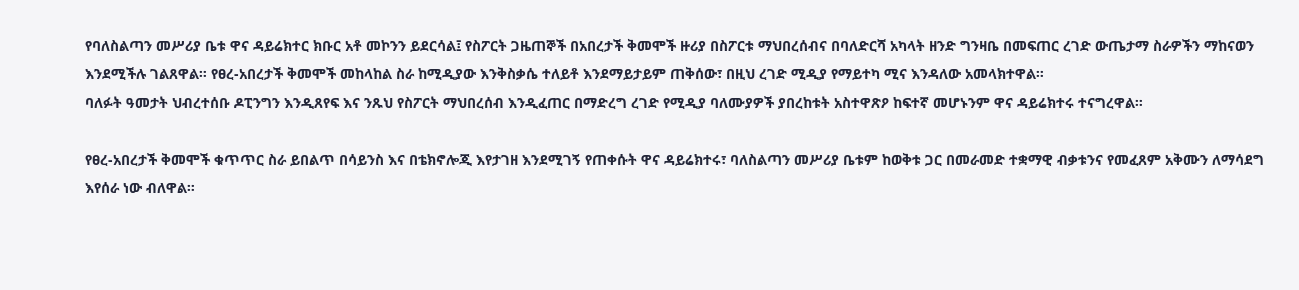የባለስልጣን መሥሪያ ቤቱ ዋና ዳይሬክተር ክቡር አቶ መኮንን ይደርሳል፤ የስፖርት ጋዜጠኞች በአበረታች ቅመሞች ዙሪያ በስፖርቱ ማህበረሰብና በባለድርሻ አካላት ዘንድ ግንዛቤ በመፍጠር ረገድ ውጤታማ ስራዎችን ማከናወን እንደሚችሉ ገልጸዋል። የፀረ-አበረታች ቅመሞች መከላከል ስራ ከሚዲያው እንቅስቃሴ ተለይቶ እንደማይታይም ጠቅሰው፣ በዚህ ረገድ ሚዲያ የማይተካ ሚና እንዳለው አመላክተዋል።
ባለፉት ዓመታት ህብረተሰቡ ዶፒንግን እንዲጸየፍ እና ንጹህ የስፖርት ማህበረሰብ እንዲፈጠር በማድረግ ረገድ የሚዲያ ባለሙያዎች ያበረከቱት አስተዋጽዖ ከፍተኛ መሆኑንም ዋና ዳይሬክተሩ ተናግረዋል።

የፀረ-አበረታች ቅመሞች ቁጥጥር ስራ ይበልጥ በሳይንስ እና በቴክኖሎጂ እየታገዘ እንደሚገኝ የጠቀሱት ዋና ዳይሬክተሩ፣ ባለስልጣን መሥሪያ ቤቱም ከወቅቱ ጋር በመራመድ ተቋማዊ ብቃቱንና የመፈጸም አቅሙን ለማሳደግ እየሰራ ነው ብለዋል።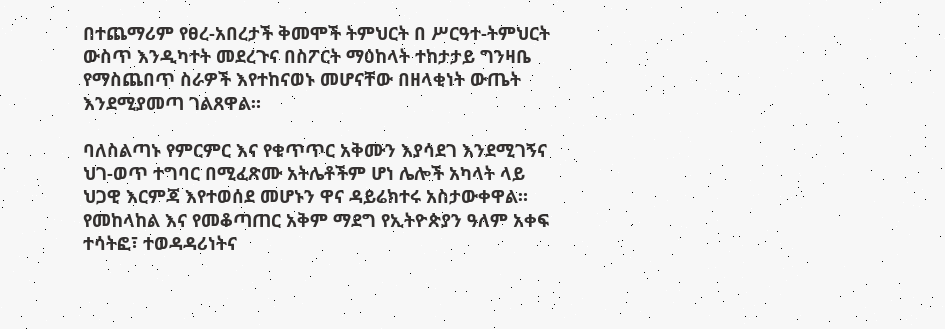በተጨማሪም የፀረ-አበረታች ቅመሞች ትምህርት በ ሥርዓተ-ትምህርት ውስጥ እንዲካተት መደረጉና በስፖርት ማዕከላት ተከታታይ ግንዛቤ የማስጨበጥ ስራዎች እየተከናወኑ መሆናቸው በዘላቂነት ውጤት እንደሚያመጣ ገልጸዋል።

ባለስልጣኑ የምርምር እና የቁጥጥር አቅሙን እያሳደገ እንደሚገኝና ህገ-ወጥ ተግባር በሚፈጽሙ አትሌቶችም ሆነ ሌሎች አካላት ላይ ህጋዊ እርምጃ እየተወሰደ መሆኑን ዋና ዳይሬክተሩ አስታውቀዋል። የመከላከል እና የመቆጣጠር አቅም ማደግ የኢትዮጵያን ዓለም አቀፍ ተሳትፎ፣ ተወዳዳሪነትና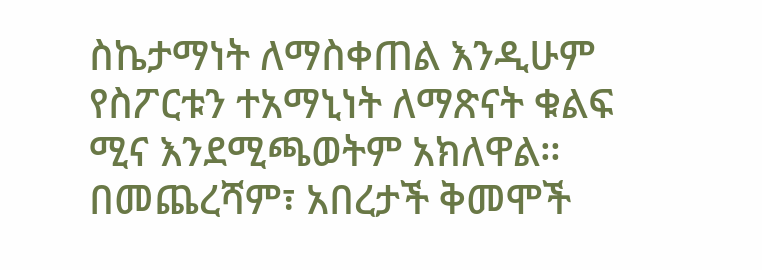ስኬታማነት ለማስቀጠል እንዲሁም የስፖርቱን ተአማኒነት ለማጽናት ቁልፍ ሚና እንደሚጫወትም አክለዋል።
በመጨረሻም፣ አበረታች ቅመሞች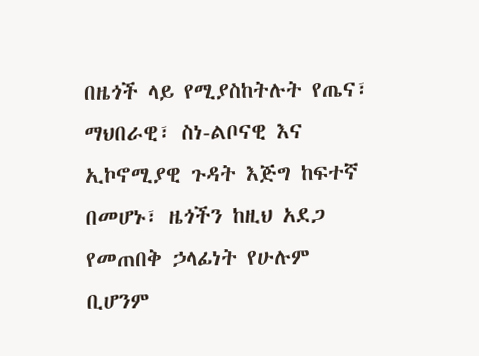በዜጎች ላይ የሚያስከትሉት የጤና፣ ማህበራዊ፣ ስነ-ልቦናዊ እና ኢኮኖሚያዊ ጉዳት እጅግ ከፍተኛ በመሆኑ፣ ዜጎችን ከዚህ አደጋ የመጠበቅ ኃላፊነት የሁሉም ቢሆንም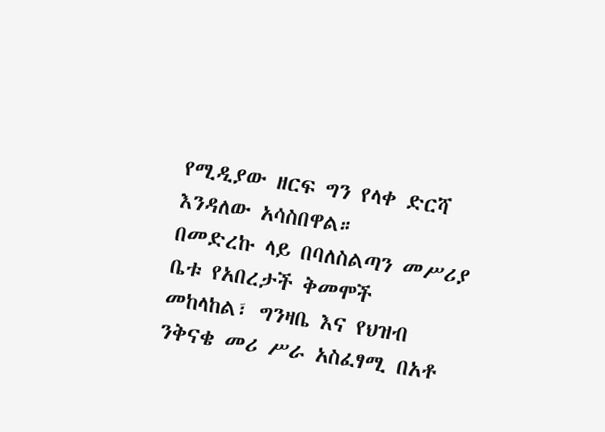የሚዲያው ዘርፍ ግን የላቀ ድርሻ እንዳለው አሳስበዋል።
በመድረኩ ላይ በባለስልጣን መሥሪያ ቤቱ የአበረታች ቅመሞች መከላከል፣ ግንዛቤ እና የህዝብ ንቅናቄ መሪ ሥራ አስፈፃሚ በአቶ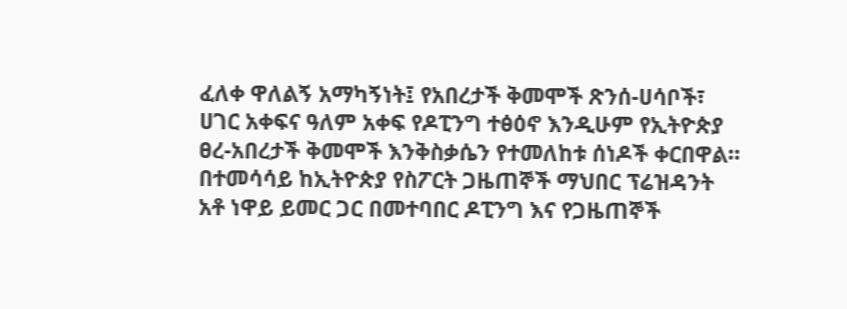ፈለቀ ዋለልኝ አማካኝነት፤ የአበረታች ቅመሞች ጽንሰ-ሀሳቦች፣ ሀገር አቀፍና ዓለም አቀፍ የዶፒንግ ተፅዕኖ እንዲሁም የኢትዮጵያ ፀረ-አበረታች ቅመሞች እንቅስቃሴን የተመለከቱ ሰነዶች ቀርበዋል። በተመሳሳይ ከኢትዮጵያ የስፖርት ጋዜጠኞች ማህበር ፕሬዝዳንት አቶ ነዋይ ይመር ጋር በመተባበር ዶፒንግ እና የጋዜጠኞች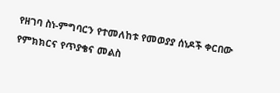የዘገባ ስነ-ምግባርን የተመለከቱ የመወያያ ሰነዶች ቀርበው የምክክርና የጥያቄና መልስ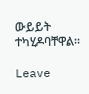ውይይት ተካሂዶባቸዋል።

Leave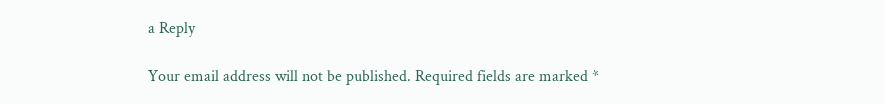a Reply

Your email address will not be published. Required fields are marked *